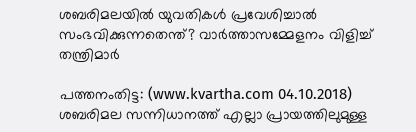ശബരിമലയില്‍ യുവതികള്‍ പ്രവേശിച്ചാല്‍ സംഭവിക്കുന്നതെന്ത്? വാര്‍ത്താസമ്മേളനം വിളിച്ച് തന്ത്രിമാര്‍

പത്തനംതിട്ട: (www.kvartha.com 04.10.2018) ശബരിമല സന്നിധാനത്ത് എല്ലാ പ്രായത്തിലുമുള്ള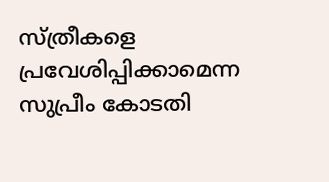സ്ത്രീകളെ പ്രവേശിപ്പിക്കാമെന്ന സുപ്രീം കോടതി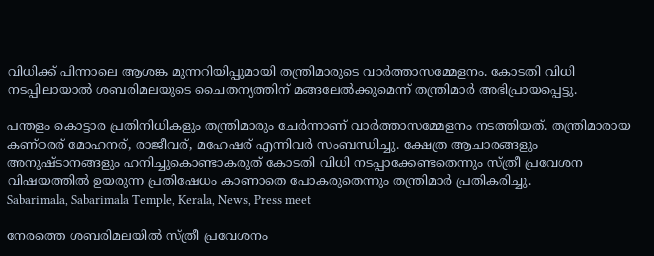വിധിക്ക് പിന്നാലെ ആശങ്ക മുന്നറിയിപ്പുമായി തന്ത്രിമാരുടെ വാര്‍ത്താസമ്മേളനം. കോടതി വിധി നടപ്പിലായാല്‍ ശബരിമലയുടെ ചൈതന്യത്തിന് മങ്ങലേല്‍ക്കുമെന്ന് തന്ത്രിമാര്‍ അഭിപ്രായപ്പെട്ടു.

പന്തളം കൊട്ടാര പ്രതിനിധികളും തന്ത്രിമാരും ചേര്‍ന്നാണ് വാര്‍ത്താസമ്മേളനം നടത്തിയത്. തന്ത്രിമാരായ കണ്ഠരര് മോഹനര്, രാജീവര്, മഹേഷര് എന്നിവര്‍ സംബന്ധിച്ചു. ക്ഷേത്ര ആചാരങ്ങളും അനുഷ്ടാനങ്ങളും ഹനിച്ചുകൊണ്ടാകരുത് കോടതി വിധി നടപ്പാക്കേണ്ടതെന്നും സ്ത്രീ പ്രവേശന വിഷയത്തില്‍ ഉയരുന്ന പ്രതിഷേധം കാണാതെ പോകരുതെന്നും തന്ത്രിമാര്‍ പ്രതികരിച്ചു.
Sabarimala, Sabarimala Temple, Kerala, News, Press meet

നേരത്തെ ശബരിമലയില്‍ സ്ത്രീ പ്രവേശനം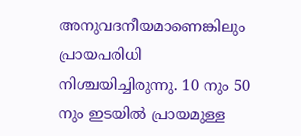അനുവദനീയമാണെങ്കിലും പ്രായപരിധി നിശ്ചയിച്ചിരുന്നു. 10 നും 50 നും ഇടയില്‍ പ്രായമുള്ള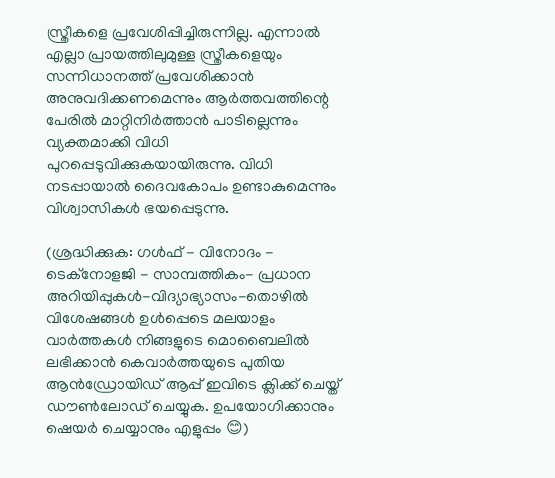സ്ത്രീകളെ പ്രവേശിപ്പിച്ചിരുന്നില്ല. എന്നാല്‍ എല്ലാ പ്രായത്തിലുമുള്ള സ്ത്രീകളെയും സന്നിധാനത്ത് പ്രവേശിക്കാന്‍ അനുവദിക്കണമെന്നും ആര്‍ത്തവത്തിന്റെ പേരില്‍ മാറ്റിനിര്‍ത്താന്‍ പാടില്ലെന്നും വ്യക്തമാക്കി വിധി പുറപ്പെടുവിക്കുകയായിരുന്നു. വിധി നടപ്പായാല്‍ ദൈവകോപം ഉണ്ടാകുമെന്നും വിശ്വാസികള്‍ ഭയപ്പെടുന്നു.

(ശ്രദ്ധിക്കുക: ഗൾഫ് - വിനോദം - ടെക്നോളജി - സാമ്പത്തികം- പ്രധാന അറിയിപ്പുകൾ-വിദ്യാഭ്യാസം-തൊഴിൽ വിശേഷങ്ങൾ ഉൾപ്പെടെ മലയാളം വാർത്തകൾ നിങ്ങളുടെ മൊബൈലിൽ ലഭിക്കാൻ കെവാർത്തയുടെ പുതിയ ആൻഡ്രോയിഡ് ആപ്പ് ഇവിടെ ക്ലിക്ക് ചെയ്ത് ഡൗൺലോഡ് ചെയ്യുക. ഉപയോഗിക്കാനും ഷെയർ ചെയ്യാനും എളുപ്പം 😊)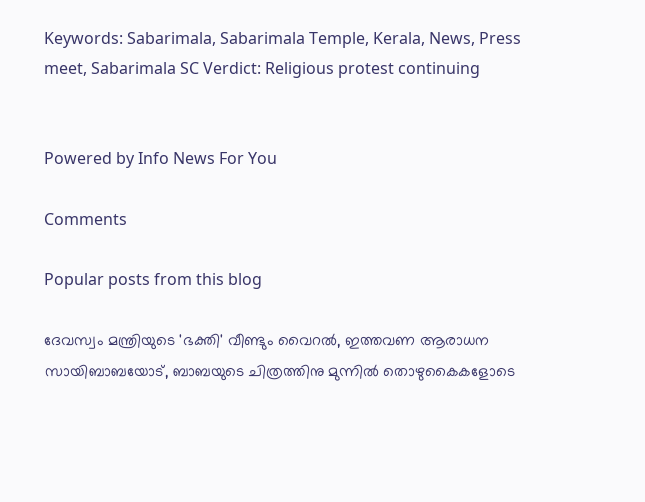Keywords: Sabarimala, Sabarimala Temple, Kerala, News, Press meet, Sabarimala SC Verdict: Religious protest continuing


Powered by Info News For You

Comments

Popular posts from this blog

ദേവസ്വം മന്ത്രിയുടെ 'ഭക്തി' വീണ്ടും വൈറല്‍, ഇത്തവണ ആരാധന സായിബാബയോട്, ബാബയുടെ ചിത്രത്തിനു മുന്നില്‍ തൊഴുകൈകളോടെ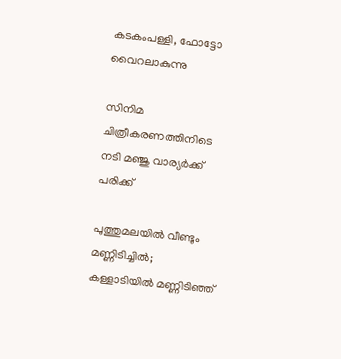കടകംപള്ളി, ഫോട്ടോ വൈറലാകുന്നു

സിനിമ ചിത്രീകരണത്തിനിടെ നടി മഞ്ജു വാര്യര്‍ക്ക് പരിക്ക്

പുത്തുമലയില്‍ വീണ്ടും മണ്ണിടിച്ചില്‍; കള്ളാടിയില്‍ മണ്ണിടിഞ്ഞ്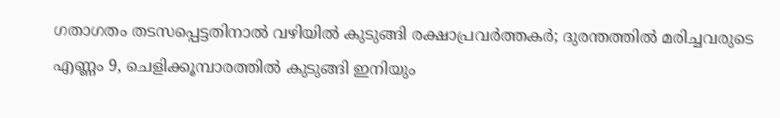ഗതാഗതം തടസപ്പെട്ടതിനാല്‍ വഴിയില്‍ കുടുങ്ങി രക്ഷാപ്രവര്‍ത്തകര്‍; ദുരന്തത്തില്‍ മരിച്ചവരുടെ എണ്ണം 9, ചെളിക്കൂമ്പാരത്തില്‍ കുടുങ്ങി ഇനിയും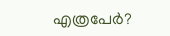എത്രപേര്‍?